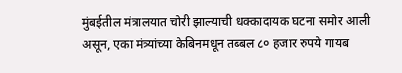मुंबईतील मंत्रालयात चोरी झाल्याची धक्कादायक घटना समोर आली असून, एका मंत्र्यांच्या केबिनमधून तब्बल ८० हजार रुपये गायब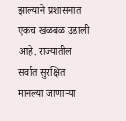झाल्याने प्रशासनात एकच खळबळ उडाली आहे. राज्यातील सर्वात सुरक्षित मानल्या जाणाऱ्या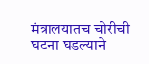मंत्रालयातच चोरीची घटना घडल्याने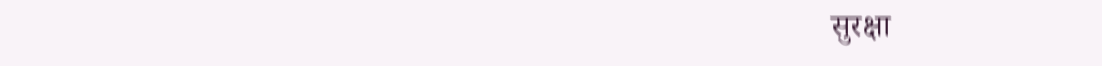सुरक्षा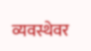व्यवस्थेवर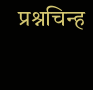प्रश्नचिन्ह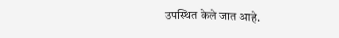उपस्थित केले जात आहे.